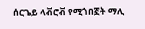ሰርጌይ ላቭሮቭ የሚጎበኟት ማሊ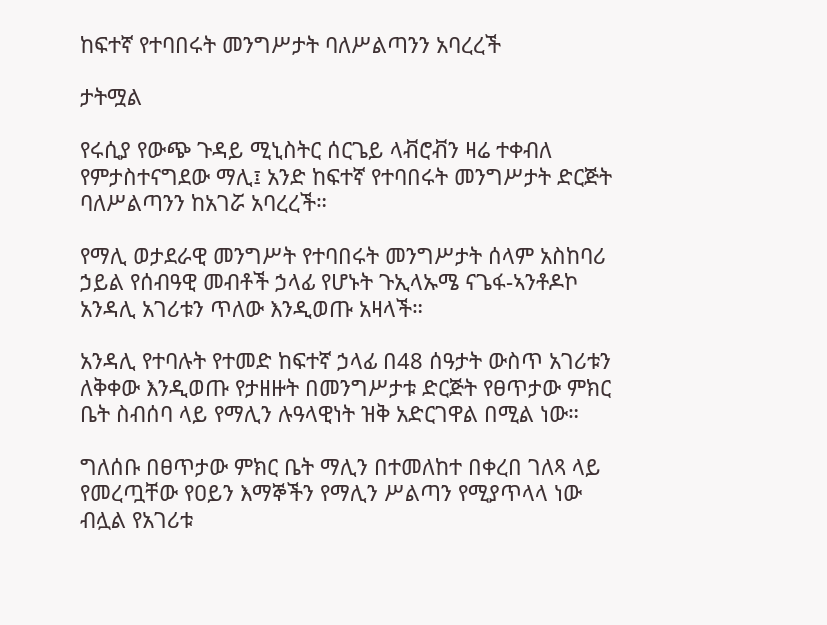ከፍተኛ የተባበሩት መንግሥታት ባለሥልጣንን አባረረች

ታትሟል

የሩሲያ የውጭ ጉዳይ ሚኒስትር ሰርጌይ ላቭሮቭን ዛሬ ተቀብለ የምታስተናግደው ማሊ፤ አንድ ከፍተኛ የተባበሩት መንግሥታት ድርጅት ባለሥልጣንን ከአገሯ አባረረች።

የማሊ ወታደራዊ መንግሥት የተባበሩት መንግሥታት ሰላም አስከባሪ ኃይል የሰብዓዊ መብቶች ኃላፊ የሆኑት ጉኢላኡሜ ናጌፋ-ኣንቶዶኮ አንዳሊ አገሪቱን ጥለው እንዲወጡ አዛላች።

አንዳሊ የተባሉት የተመድ ከፍተኛ ኃላፊ በ48 ሰዓታት ውስጥ አገሪቱን ለቅቀው እንዲወጡ የታዘዙት በመንግሥታቱ ድርጅት የፀጥታው ምክር ቤት ስብሰባ ላይ የማሊን ሉዓላዊነት ዝቅ አድርገዋል በሚል ነው።

ግለሰቡ በፀጥታው ምክር ቤት ማሊን በተመለከተ በቀረበ ገለጻ ላይ የመረጧቸው የዐይን እማኞችን የማሊን ሥልጣን የሚያጥላላ ነው ብሏል የአገሪቱ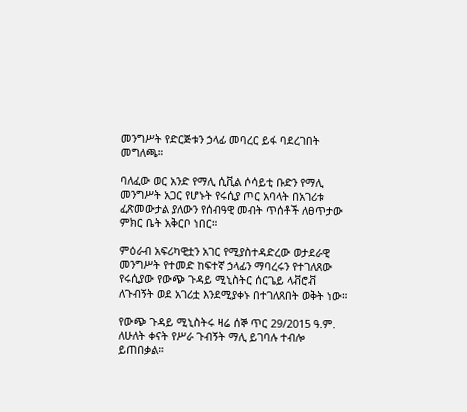መንግሥት የድርጅቱን ኃላፊ መባረር ይፋ ባደረገበት መግለጫ።

ባለፈው ወር አንድ የማሊ ሲቪል ሶሳይቲ ቡድን የማሊ መንግሥት አጋር የሆኑት የሩሲያ ጦር አባላት በአገሪቱ ፈጽመውታል ያለውን የሰብዓዊ መብት ጥሰቶች ለፀጥታው ምክር ቤት አቅርቦ ነበር።

ምዕራብ አፍሪካዊቷን አገር የሚያስተዳድረው ወታደራዊ መንግሥት የተመድ ከፍተኛ ኃላፊን ማባረሩን የተገለጸው የሩሲያው የውጭ ጉዳይ ሚኒስትር ሰርጌይ ላቭሮቭ ለጉብኝት ወደ አገሪቷ እንደሚያቀኑ በተገለጸበት ወቅት ነው።

የውጭ ጉዳይ ሚኒስትሩ ዛሬ ሰኞ ጥር 29/2015 ዓ.ም. ለሁለት ቀናት የሥራ ጉብኝት ማሊ ይገባሉ ተብሎ ይጠበቃል።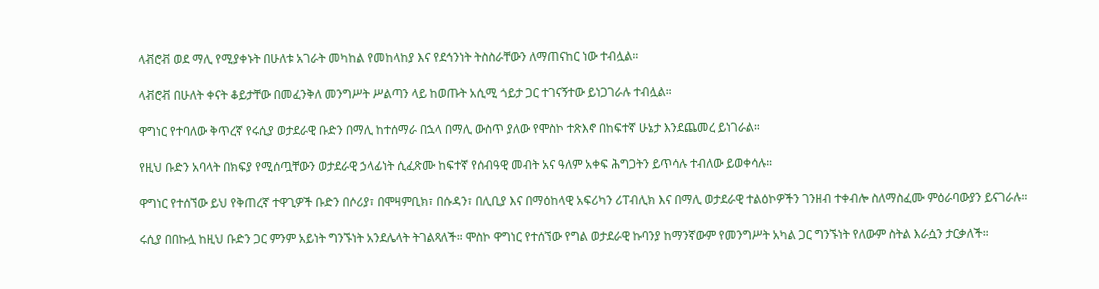ላቭሮቭ ወደ ማሊ የሚያቀኑት በሁለቱ አገራት መካከል የመከላከያ እና የደኅንነት ትስስራቸውን ለማጠናከር ነው ተብሏል።

ላቭሮቭ በሁለት ቀናት ቆይታቸው በመፈንቅለ መንግሥት ሥልጣን ላይ ከወጡት አሲሚ ጎይታ ጋር ተገናኝተው ይነጋገራሉ ተብሏል።

ዋግነር የተባለው ቅጥረኛ የሩሲያ ወታደራዊ ቡድን በማሊ ከተሰማራ በኋላ በማሊ ውስጥ ያለው የሞስኮ ተጽእኖ በከፍተኛ ሁኔታ እንደጨመረ ይነገራል።

የዚህ ቡድን አባላት በክፍያ የሚሰጧቸውን ወታደራዊ ኃላፊነት ሲፈጽሙ ከፍተኛ የሰብዓዊ መብት አና ዓለም አቀፍ ሕግጋትን ይጥሳሉ ተብለው ይወቀሳሉ።

ዋግነር የተሰኘው ይህ የቅጠረኛ ተዋጊዎች ቡድን በሶሪያ፣ በሞዛምቢክ፣ በሱዳን፣ በሊቢያ እና በማዕከላዊ አፍሪካን ሪፐብሊክ እና በማሊ ወታደራዊ ተልዕኮዎችን ገንዘብ ተቀብሎ ስለማስፈሙ ምዕራባውያን ይናገራሉ።

ሩሲያ በበኩሏ ከዚህ ቡድን ጋር ምንም አይነት ግንኙነት አንደሌላት ትገልጻለች። ሞስኮ ዋግነር የተሰኘው የግል ወታደራዊ ኩባንያ ከማንኛውም የመንግሥት አካል ጋር ግንኙነት የለውም ስትል እራሷን ታርቃለች።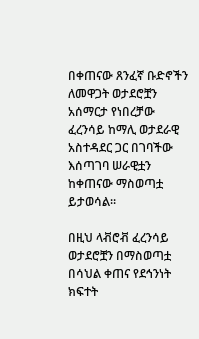በቀጠናው ጸንፈኛ ቡድኖችን ለመዋጋት ወታደሮቿን አሰማርታ የነበረቻው ፈረንሳይ ከማሊ ወታደራዊ አስተዳደር ጋር በገባችው እሰጣገባ ሠራዊቷን ከቀጠናው ማስወጣቷ ይታወሳል።

በዚህ ላቭሮቭ ፈረንሳይ ወታደሮቿን በማስወጣቷ በሳህል ቀጠና የደኅንነት ክፍተት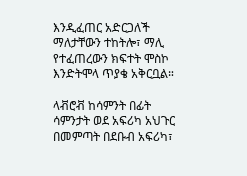እንዲፈጠር አድርጋለች ማለታቸውን ተከትሎ፣ ማሊ የተፈጠረውን ክፍተት ሞስኮ እንድትሞላ ጥያቄ አቅርቧል።

ላቭሮቭ ከሳምንት በፊት ሳምንታት ወደ አፍሪካ አህጉር በመምጣት በደቡብ አፍሪካ፣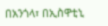በአንጎላ፣ በኢስዋቲኒ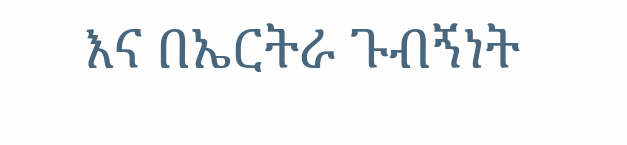እና በኤርትራ ጉብኝነት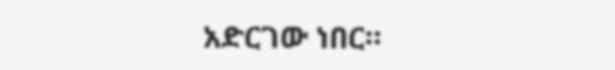አድርገው ነበር።